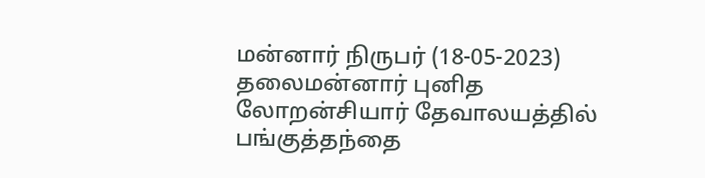மன்னார் நிருபர் (18-05-2023) தலைமன்னார் புனித லோறன்சியார் தேவாலயத்தில் பங்குத்தந்தை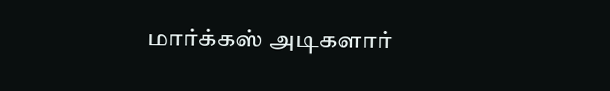மார்க்கஸ் அடிகளார்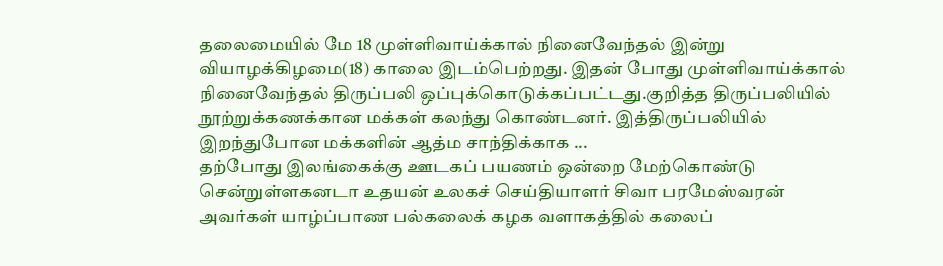தலைமையில் மே 18 முள்ளிவாய்க்கால் நினைவேந்தல் இன்று வியாழக்கிழமை(18) காலை இடம்பெற்றது. இதன் போது முள்ளிவாய்க்கால் நினைவேந்தல் திருப்பலி ஒப்புக்கொடுக்கப்பட்டது.குறித்த திருப்பலியில் நூற்றுக்கணக்கான மக்கள் கலந்து கொண்டனர். இத்திருப்பலியில் இறந்துபோன மக்களின் ஆத்ம சாந்திக்காக ...
தற்போது இலங்கைக்கு ஊடகப் பயணம் ஒன்றை மேற்கொண்டு சென்றுள்ளகனடா உதயன் உலகச் செய்தியாளர் சிவா பரமேஸ்வரன் அவர்கள் யாழ்ப்பாண பல்கலைக் கழக வளாகத்தில் கலைப்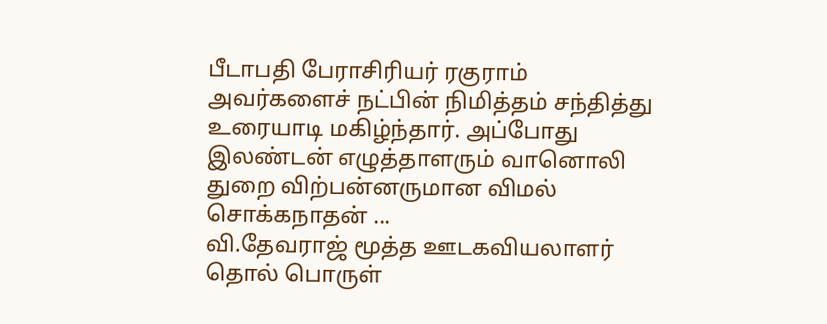பீடாபதி பேராசிரியர் ரகுராம் அவர்களைச் நட்பின் நிமித்தம் சந்தித்து உரையாடி மகிழ்ந்தார். அப்போது இலண்டன் எழுத்தாளரும் வானொலி துறை விற்பன்னருமான விமல் சொக்கநாதன் ...
வி.தேவராஜ் மூத்த ஊடகவியலாளர் தொல் பொருள்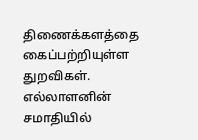திணைக்களத்தை கைப்பற்றியுள்ள துறவிகள். எல்லாளனின் சமாதியில்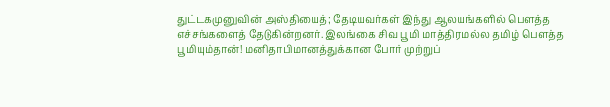துட்டகமுனுவின் அஸ்தியைத்; தேடியவர்கள் இந்து ஆலயங்களில் பௌத்த எச்சங்களைத் தேடுகின்றனர். இலங்கை சிவ பூமி மாத்திரமல்ல தமிழ் பௌத்த பூமியும்தான்! மனிதாபிமானத்துக்கான போர் முற்றுப்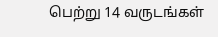பெற்று 14 வருடங்கள்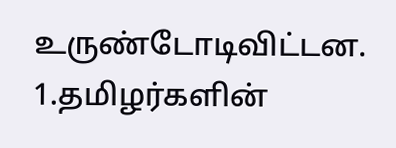உருண்டோடிவிட்டன. 1.தமிழர்களின்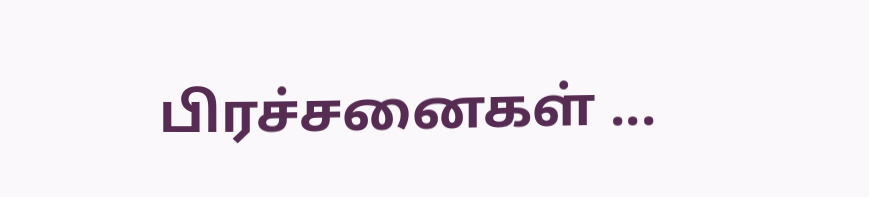பிரச்சனைகள் ...